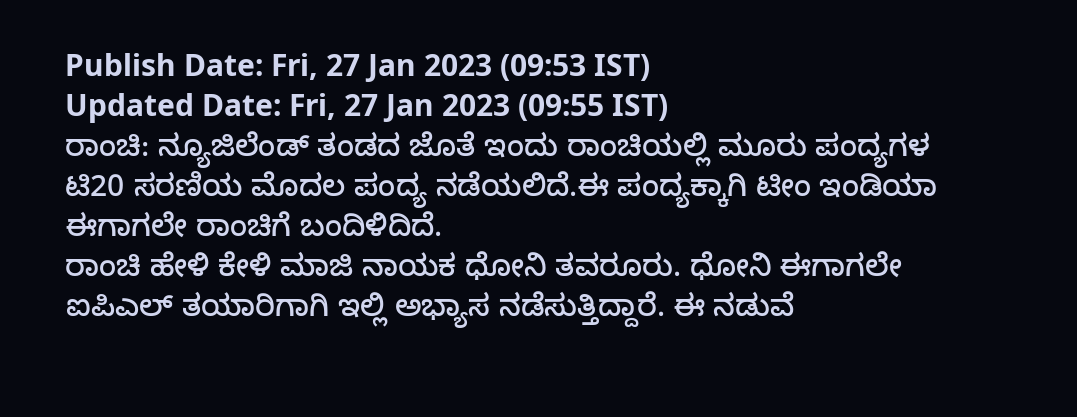Publish Date: Fri, 27 Jan 2023 (09:53 IST)
Updated Date: Fri, 27 Jan 2023 (09:55 IST)
ರಾಂಚಿ: ನ್ಯೂಜಿಲೆಂಡ್ ತಂಡದ ಜೊತೆ ಇಂದು ರಾಂಚಿಯಲ್ಲಿ ಮೂರು ಪಂದ್ಯಗಳ ಟಿ20 ಸರಣಿಯ ಮೊದಲ ಪಂದ್ಯ ನಡೆಯಲಿದೆ.ಈ ಪಂದ್ಯಕ್ಕಾಗಿ ಟೀಂ ಇಂಡಿಯಾ ಈಗಾಗಲೇ ರಾಂಚಿಗೆ ಬಂದಿಳಿದಿದೆ.
ರಾಂಚಿ ಹೇಳಿ ಕೇಳಿ ಮಾಜಿ ನಾಯಕ ಧೋನಿ ತವರೂರು. ಧೋನಿ ಈಗಾಗಲೇ ಐಪಿಎಲ್ ತಯಾರಿಗಾಗಿ ಇಲ್ಲಿ ಅಭ್ಯಾಸ ನಡೆಸುತ್ತಿದ್ದಾರೆ. ಈ ನಡುವೆ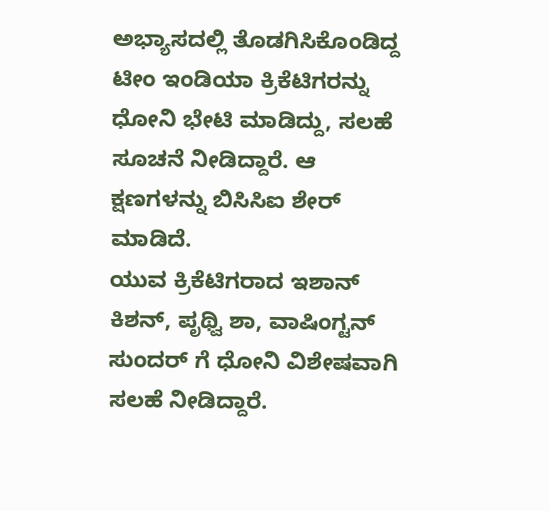ಅಭ್ಯಾಸದಲ್ಲಿ ತೊಡಗಿಸಿಕೊಂಡಿದ್ದ ಟೀಂ ಇಂಡಿಯಾ ಕ್ರಿಕೆಟಿಗರನ್ನು ಧೋನಿ ಭೇಟಿ ಮಾಡಿದ್ದು, ಸಲಹೆ ಸೂಚನೆ ನೀಡಿದ್ದಾರೆ. ಆ ಕ್ಷಣಗಳನ್ನು ಬಿಸಿಸಿಐ ಶೇರ್ ಮಾಡಿದೆ.
ಯುವ ಕ್ರಿಕೆಟಿಗರಾದ ಇಶಾನ್ ಕಿಶನ್, ಪೃಥ್ವಿ ಶಾ, ವಾಷಿಂಗ್ಟನ್ ಸುಂದರ್ ಗೆ ಧೋನಿ ವಿಶೇಷವಾಗಿ ಸಲಹೆ ನೀಡಿದ್ದಾರೆ.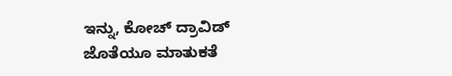ಇನ್ನು, ಕೋಚ್ ದ್ರಾವಿಡ್ ಜೊತೆಯೂ ಮಾತುಕತೆ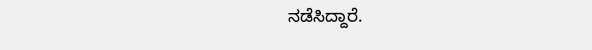ನಡೆಸಿದ್ದಾರೆ.